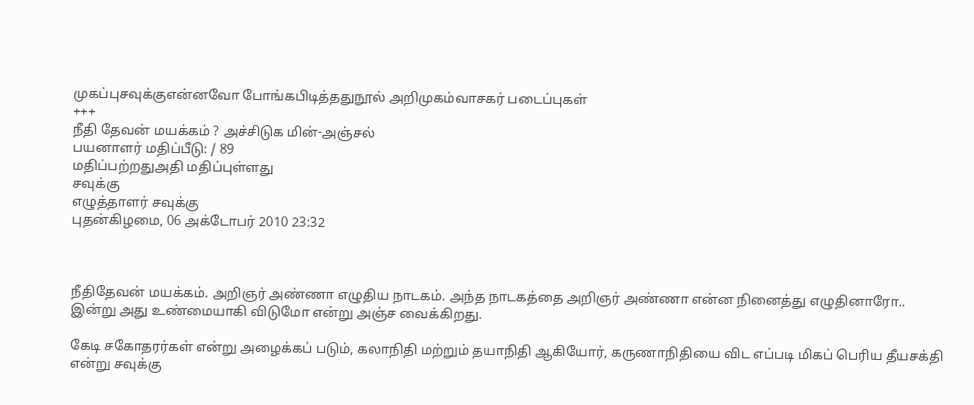முகப்புசவுக்குஎன்னவோ போங்கபிடித்ததுநூல் அறிமுகம்வாசகர் படைப்புகள்
+++
நீதி தேவன் மயக்கம் ? அச்சிடுக மின்-அஞ்சல்
பயனாளர் மதிப்பீடு: / 89
மதிப்பற்றதுஅதி மதிப்புள்ளது
சவுக்கு
எழுத்தாளர் சவுக்கு
புதன்கிழமை, 06 அக்டோபர் 2010 23:32



நீதிதேவன் மயக்கம். அறிஞர் அண்ணா எழுதிய நாடகம். அந்த நாடகத்தை அறிஞர் அண்ணா என்ன நினைத்து எழுதினாரோ.. இன்று அது உண்மையாகி விடுமோ என்று அஞ்ச வைக்கிறது.

கேடி சகோதரர்கள் என்று அழைக்கப் படும், கலாநிதி மற்றும் தயாநிதி ஆகியோர், கருணாநிதியை விட எப்படி மிகப் பெரிய தீயசக்தி என்று சவுக்கு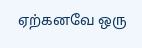ஏற்கனவே ஒரு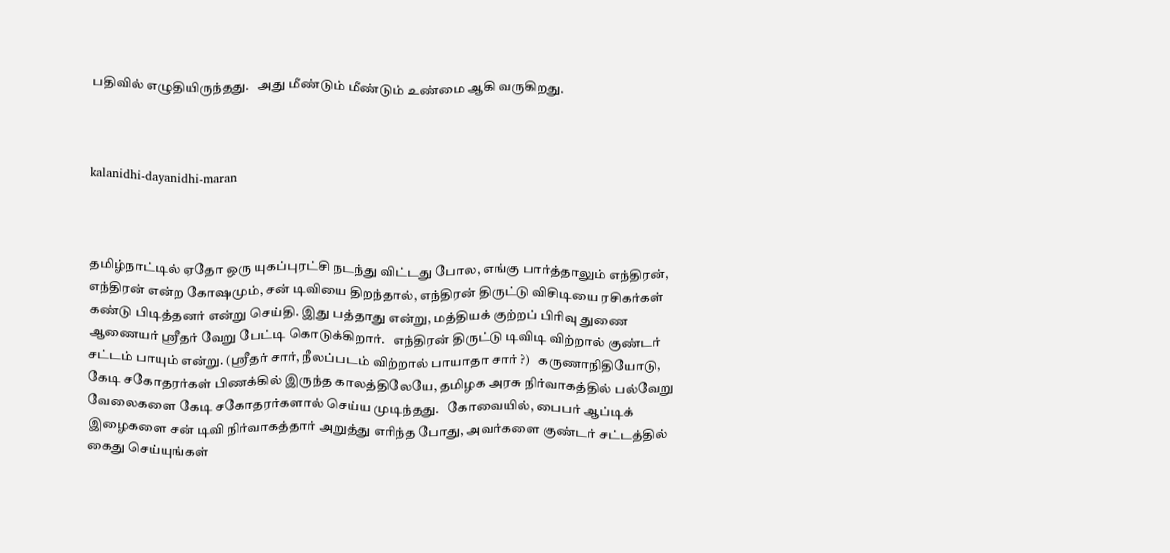பதிவில் எழுதியிருந்தது.   அது மீண்டும் மீண்டும் உண்மை ஆகி வருகிறது.



kalanidhi-dayanidhi-maran



தமிழ்நாட்டில் ஏதோ ஒரு யுகப்புரட்சி நடந்து விட்டது போல, எங்கு பார்த்தாலும் எந்திரன், எந்திரன் என்ற கோஷமும், சன் டிவியை திறந்தால், எந்திரன் திருட்டு விசிடியை ரசிகர்கள் கண்டு பிடித்தனர் என்று செய்தி. இது பத்தாது என்று, மத்தியக் குற்றப் பிரிவு துணை ஆணையர் ஸ்ரீதர் வேறு பேட்டி கொடுக்கிறார்.   எந்திரன் திருட்டு டிவிடி விற்றால் குண்டர் சட்டம் பாயும் என்று. (ஸ்ரீதர் சார், நீலப்படம் விற்றால் பாயாதா சார் ?)   கருணாநிதியோடு, கேடி சகோதரர்கள் பிணக்கில் இருந்த காலத்திலேயே, தமிழக அரசு நிர்வாகத்தில் பல்வேறு வேலைகளை கேடி சகோதரர்களால் செய்ய முடிந்தது.   கோவையில், பைபர் ஆப்டிக் இழைகளை சன் டிவி நிர்வாகத்தார் அறுத்து எரிந்த போது, அவர்களை குண்டர் சட்டத்தில் கைது செய்யுங்கள்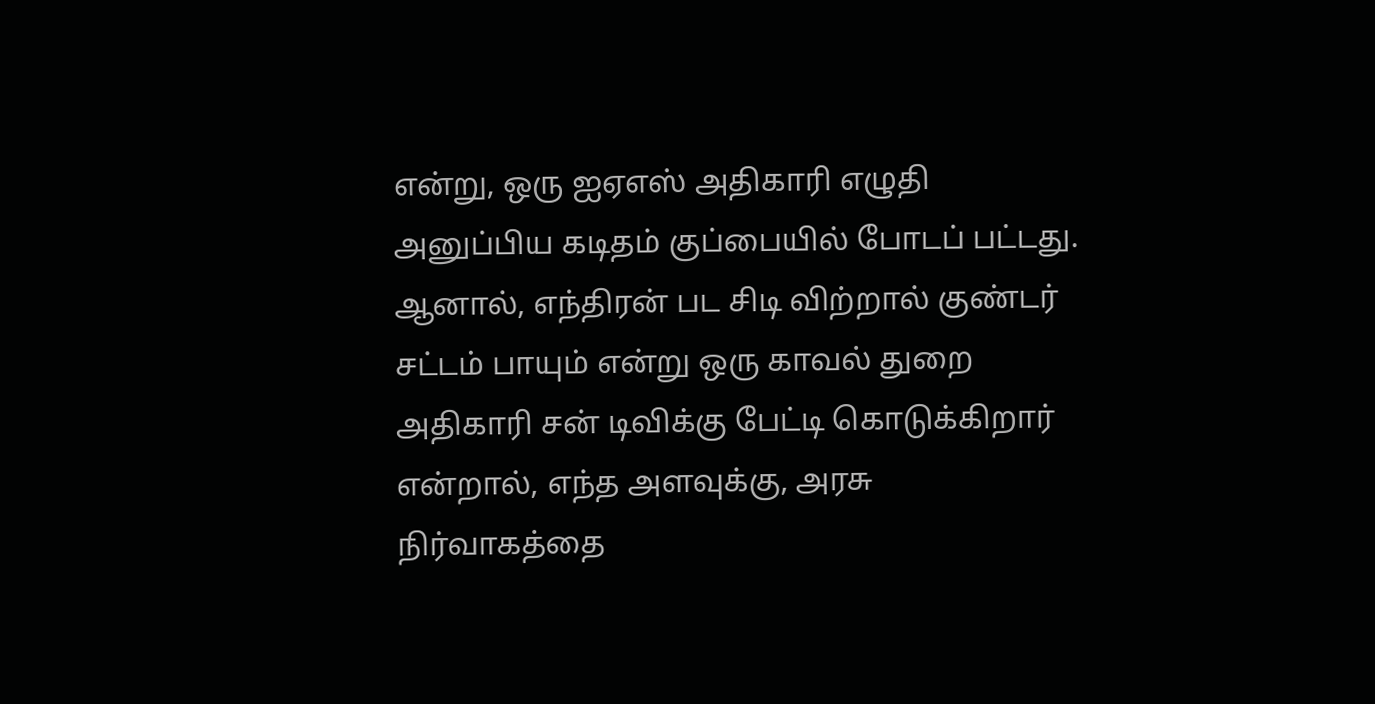என்று, ஒரு ஐஏஎஸ் அதிகாரி எழுதி அனுப்பிய கடிதம் குப்பையில் போடப் பட்டது. ஆனால், எந்திரன் பட சிடி விற்றால் குண்டர் சட்டம் பாயும் என்று ஒரு காவல் துறை அதிகாரி சன் டிவிக்கு பேட்டி கொடுக்கிறார் என்றால், எந்த அளவுக்கு, அரசு நிர்வாகத்தை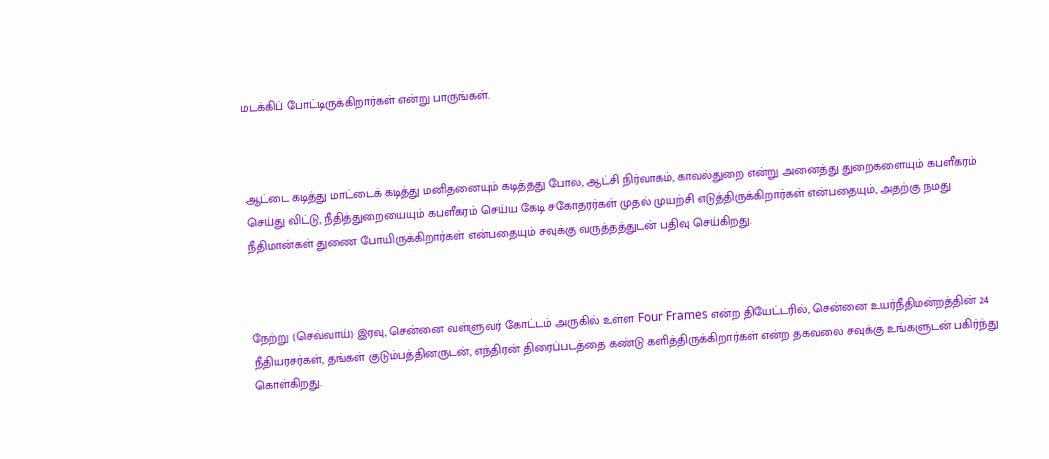மடக்கிப் போட்டிருக்கிறார்கள் என்று பாருங்கள்.



ஆட்டை கடித்து மாட்டைக் கடித்து மனிதனையும் கடித்தது போல, ஆட்சி நிர்வாகம், காவல்துறை என்று அனைத்து துறைகளையும் கபளீகரம் செய்து விட்டு, நீதித்துறையையும் கபளீகரம் செய்ய கேடி சகோதரர்கள் முதல் முயற்சி எடுத்திருக்கிறார்கள் என்பதையும், அதற்கு நமது நீதிமான்கள் துணை போயிருக்கிறார்கள் என்பதையும் சவுக்கு வருத்தத்துடன் பதிவு செய்கிறது.



நேற்று (செவ்வாய்) இரவு, சென்னை வள்ளுவர் கோட்டம் அருகில் உள்ள Four Frames என்ற தியேட்டரில், சென்னை உயர்நீதிமன்றத்தின் 24 நீதியரசர்கள், தங்கள் குடும்பத்தினருடன், எந்திரன் திரைப்படத்தை கண்டு களித்திருக்கிறார்கள் என்ற தகவலை சவுக்கு உங்களுடன் பகிர்ந்து கொள்கிறது.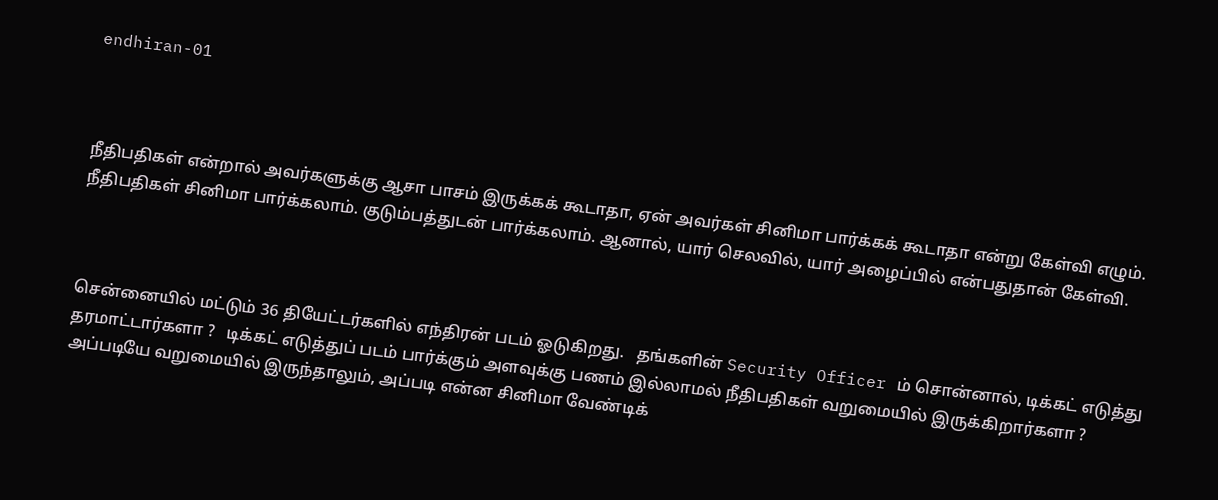endhiran-01



நீதிபதிகள் என்றால் அவர்களுக்கு ஆசா பாசம் இருக்கக் கூடாதா, ஏன் அவர்கள் சினிமா பார்க்கக் கூடாதா என்று கேள்வி எழும். நீதிபதிகள் சினிமா பார்க்கலாம். குடும்பத்துடன் பார்க்கலாம். ஆனால், யார் செலவில், யார் அழைப்பில் என்பதுதான் கேள்வி.



சென்னையில் மட்டும் 36 தியேட்டர்களில் எந்திரன் படம் ஓடுகிறது.   தங்களின் Security Officer ம் சொன்னால், டிக்கட் எடுத்து தரமாட்டார்களா ?   டிக்கட் எடுத்துப் படம் பார்க்கும் அளவுக்கு பணம் இல்லாமல் நீதிபதிகள் வறுமையில் இருக்கிறார்களா ?   அப்படியே வறுமையில் இருந்தாலும், அப்படி என்ன சினிமா வேண்டிக்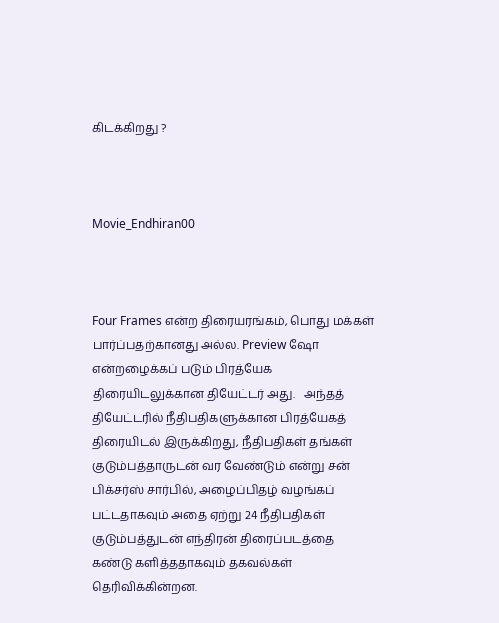கிடக்கிறது ?



Movie_Endhiran00



Four Frames என்ற திரையரங்கம், பொது மக்கள் பார்ப்பதற்கானது அல்ல. Preview ஷோ என்றழைக்கப் படும் பிரத்யேக திரையிடலுக்கான தியேட்டர் அது.   அந்தத் தியேட்டரில் நீதிபதிகளுக்கான பிரத்யேகத் திரையிடல் இருக்கிறது, நீதிபதிகள் தங்கள் குடும்பத்தாருடன் வர வேண்டும் என்று சன் பிக்சர்ஸ் சார்பில், அழைப்பிதழ் வழங்கப் பட்டதாகவும் அதை ஏற்று 24 நீதிபதிகள் குடும்பத்துடன் எந்திரன் திரைப்படத்தை கண்டு களித்ததாகவும் தகவல்கள் தெரிவிக்கின்றன.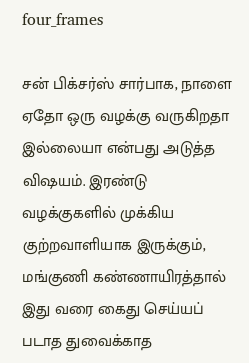four_frames

சன் பிக்சர்ஸ் சார்பாக, நாளை ஏதோ ஒரு வழக்கு வருகிறதா இல்லையா என்பது அடுத்த விஷயம். இரண்டு வழக்குகளில் முக்கிய குற்றவாளியாக இருக்கும், மங்குணி கண்ணாயிரத்தால் இது வரை கைது செய்யப் படாத துவைக்காத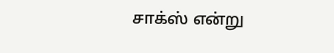சாக்ஸ் என்று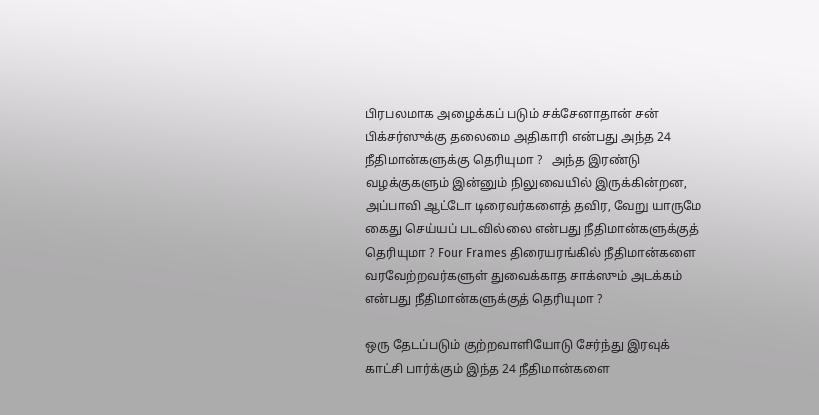பிரபலமாக அழைக்கப் படும் சக்சேனாதான் சன் பிக்சர்ஸுக்கு தலைமை அதிகாரி என்பது அந்த 24 நீதிமான்களுக்கு தெரியுமா ?   அந்த இரண்டு வழக்குகளும் இன்னும் நிலுவையில் இருக்கின்றன, அப்பாவி ஆட்டோ டிரைவர்களைத் தவிர, வேறு யாருமே கைது செய்யப் படவில்லை என்பது நீதிமான்களுக்குத் தெரியுமா ? Four Frames திரையரங்கில் நீதிமான்களை வரவேற்றவர்களுள் துவைக்காத சாக்ஸும் அடக்கம் என்பது நீதிமான்களுக்குத் தெரியுமா ?

ஒரு தேடப்படும் குற்றவாளியோடு சேர்ந்து இரவுக் காட்சி பார்க்கும் இந்த 24 நீதிமான்களை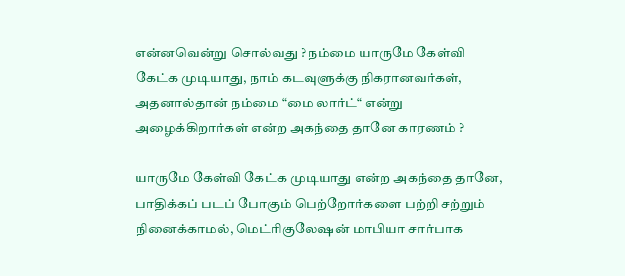என்னவென்று சொல்வது ? நம்மை யாருமே கேள்வி கேட்க முடியாது, நாம் கடவுளுக்கு நிகரானவர்கள், அதனால்தான் நம்மை “மை லார்ட்“ என்று அழைக்கிறார்கள் என்ற அகந்தை தானே காரணம் ?

யாருமே கேள்வி கேட்க முடியாது என்ற அகந்தை தானே, பாதிக்கப் படப் போகும் பெற்றோர்களை பற்றி சற்றும் நினைக்காமல், மெட்ரிகுலேஷன் மாபியா சார்பாக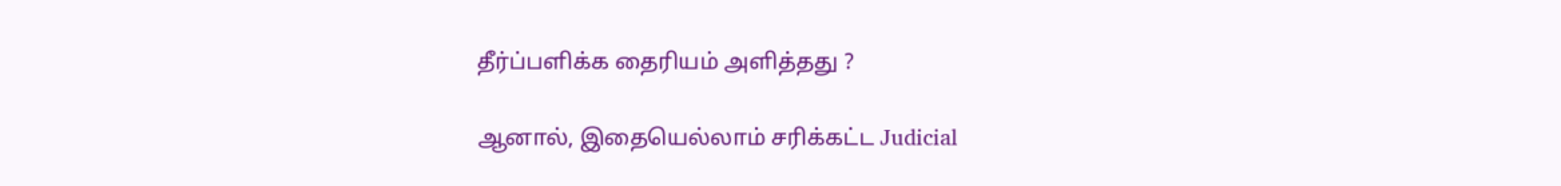தீர்ப்பளிக்க தைரியம் அளித்தது ?

ஆனால், இதையெல்லாம் சரிக்கட்ட Judicial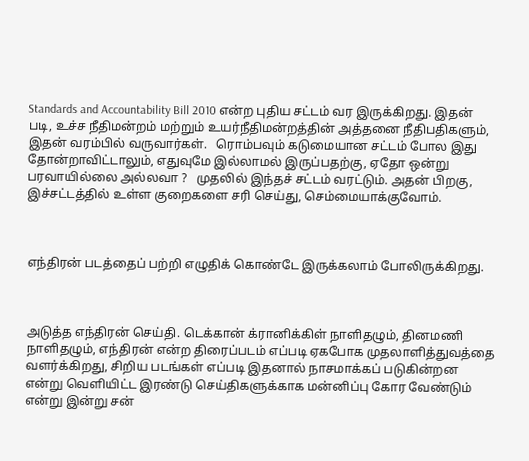Standards and Accountability Bill 2010 என்ற புதிய சட்டம் வர இருக்கிறது. இதன் படி, உச்ச நீதிமன்றம் மற்றும் உயர்நீதிமன்றத்தின் அத்தனை நீதிபதிகளும், இதன் வரம்பில் வருவார்கள்.   ரொம்பவும் கடுமையான சட்டம் போல இது தோன்றாவிட்டாலும், எதுவுமே இல்லாமல் இருப்பதற்கு, ஏதோ ஒன்று பரவாயில்லை அல்லவா ?   முதலில் இந்தச் சட்டம் வரட்டும். அதன் பிறகு, இச்சட்டத்தில் உள்ள குறைகளை சரி செய்து, செம்மையாக்குவோம்.



எந்திரன் படத்தைப் பற்றி எழுதிக் கொண்டே இருக்கலாம் போலிருக்கிறது.



அடுத்த எந்திரன் செய்தி. டெக்கான் க்ரானிக்கிள் நாளிதழும், தினமணி நாளிதழும், எந்திரன் என்ற திரைப்படம் எப்படி ஏகபோக முதலாளித்துவத்தை வளர்க்கிறது, சிறிய படங்கள் எப்படி இதனால் நாசமாக்கப் படுகின்றன என்று வெளியிட்ட இரண்டு செய்திகளுக்காக மன்னிப்பு கோர வேண்டும் என்று இன்று சன்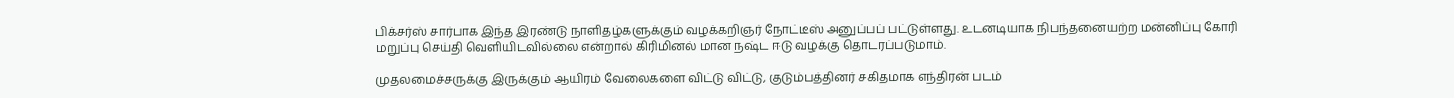பிக்சர்ஸ் சார்பாக இந்த இரண்டு நாளிதழ்களுக்கும் வழக்கறிஞர் நோட்டீஸ் அனுப்பப் பட்டுள்ளது. உடனடியாக நிபந்தனையற்ற மன்னிப்பு கோரி மறுப்பு செய்தி வெளியிடவில்லை என்றால் கிரிமினல் மான நஷ்ட ஈடு வழக்கு தொடரப்படுமாம்.

முதலமைச்சருக்கு இருக்கும் ஆயிரம் வேலைகளை விட்டு விட்டு, குடும்பத்தினர் சகிதமாக எந்திரன் படம்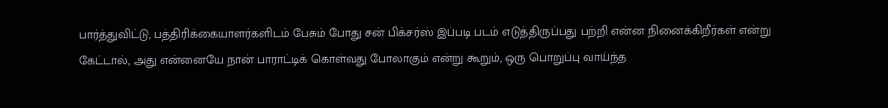பார்த்துவிட்டு, பத்திரிக்கையாளர்களிடம் பேசும் போது சன் பிக்சர்ஸ் இப்படி படம் எடுத்திருப்பது பற்றி என்ன நினைக்கிறீர்கள் என்று கேட்டால், அது என்னையே நான் பாராட்டிக் கொள்வது போலாகும் என்று கூறும், ஒரு பொறுப்பு வாய்ந்த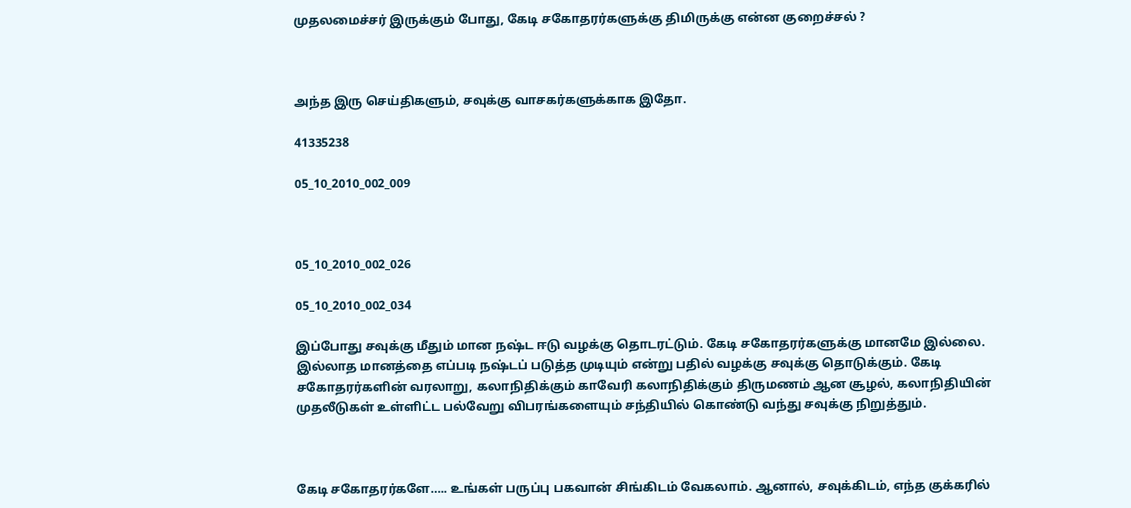முதலமைச்சர் இருக்கும் போது, கேடி சகோதரர்களுக்கு திமிருக்கு என்ன குறைச்சல் ?



அந்த இரு செய்திகளும், சவுக்கு வாசகர்களுக்காக இதோ.

41335238

05_10_2010_002_009



05_10_2010_002_026

05_10_2010_002_034

இப்போது சவுக்கு மீதும் மான நஷ்ட ஈடு வழக்கு தொடரட்டும். கேடி சகோதரர்களுக்கு மானமே இல்லை. இல்லாத மானத்தை எப்படி நஷ்டப் படுத்த முடியும் என்று பதில் வழக்கு சவுக்கு தொடுக்கும். கேடி சகோதரர்களின் வரலாறு, கலாநிதிக்கும் காவேரி கலாநிதிக்கும் திருமணம் ஆன சூழல், கலாநிதியின் முதலீடுகள் உள்ளிட்ட பல்வேறு விபரங்களையும் சந்தியில் கொண்டு வந்து சவுக்கு நிறுத்தும்.



கேடி சகோதரர்களே….. உங்கள் பருப்பு பகவான் சிங்கிடம் வேகலாம். ஆனால், சவுக்கிடம், எந்த குக்கரில்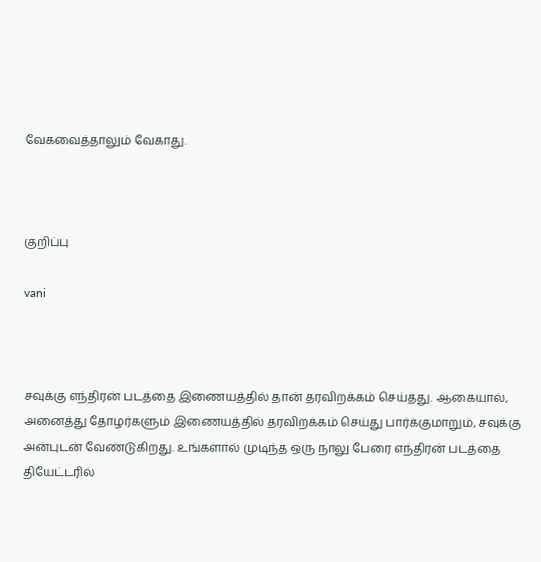வேகவைத்தாலும் வேகாது.



குறிப்பு

vani



சவுக்கு எந்திரன் படத்தை இணையத்தில் தான் தரவிறக்கம் செய்தது. ஆகையால், அனைத்து தோழர்களும் இணையத்தில் தரவிறக்கம் செய்து பார்க்குமாறும், சவுக்கு அன்புடன் வேண்டுகிறது. உங்களால் முடிந்த ஒரு நாலு பேரை எந்திரன் படத்தை தியேட்டரில்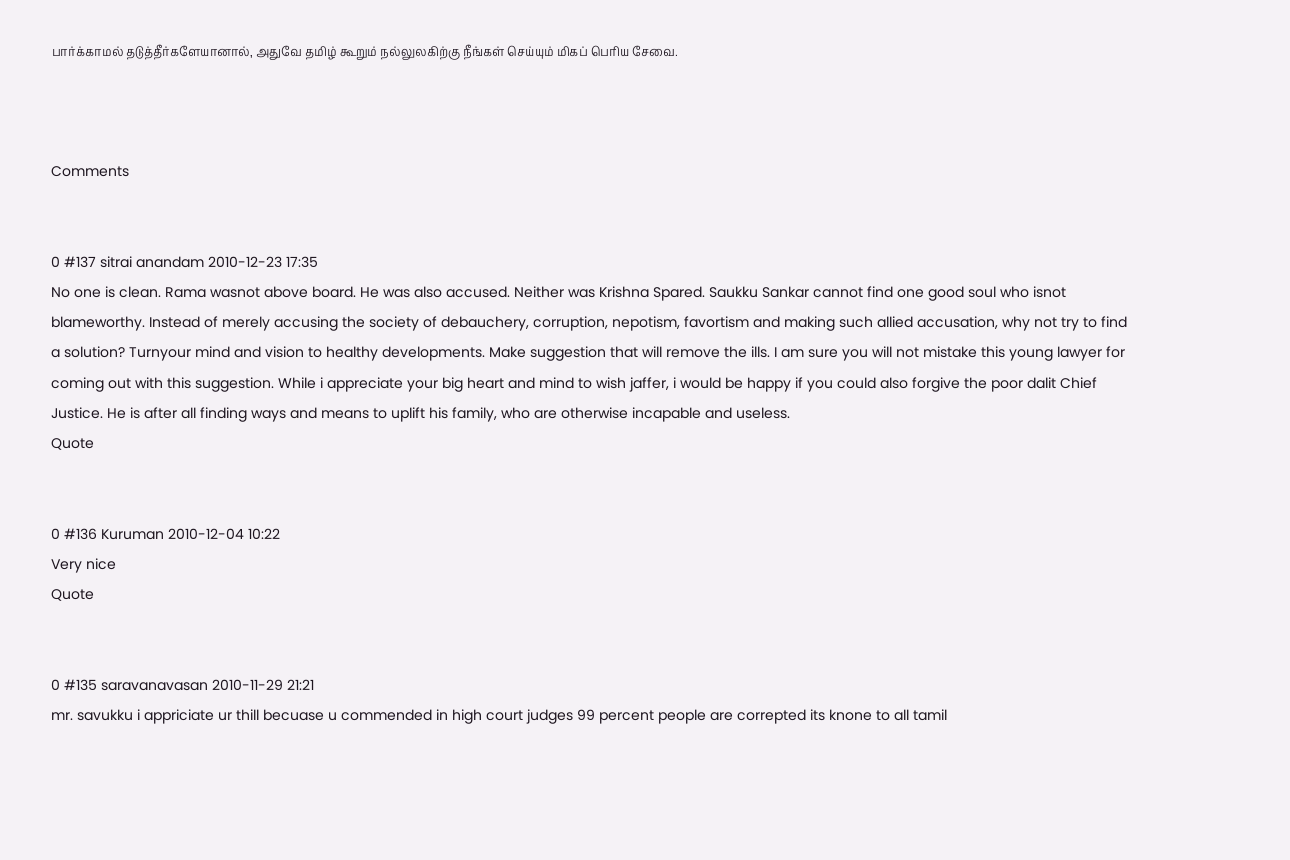பார்க்காமல் தடுத்தீர்களேயானால், அதுவே தமிழ் கூறும் நல்லுலகிற்கு நீங்கள் செய்யும் மிகப் பெரிய சேவை.



Comments


0 #137 sitrai anandam 2010-12-23 17:35
No one is clean. Rama wasnot above board. He was also accused. Neither was Krishna Spared. Saukku Sankar cannot find one good soul who isnot blameworthy. Instead of merely accusing the society of debauchery, corruption, nepotism, favortism and making such allied accusation, why not try to find a solution? Turnyour mind and vision to healthy developments. Make suggestion that will remove the ills. I am sure you will not mistake this young lawyer for coming out with this suggestion. While i appreciate your big heart and mind to wish jaffer, i would be happy if you could also forgive the poor dalit Chief Justice. He is after all finding ways and means to uplift his family, who are otherwise incapable and useless.
Quote


0 #136 Kuruman 2010-12-04 10:22
Very nice
Quote


0 #135 saravanavasan 2010-11-29 21:21
mr. savukku i appriciate ur thill becuase u commended in high court judges 99 percent people are correpted its knone to all tamil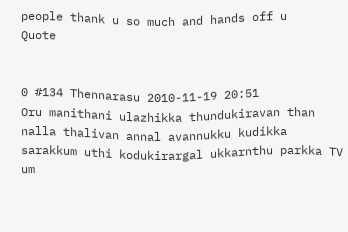people thank u so much and hands off u
Quote


0 #134 Thennarasu 2010-11-19 20:51
Oru manithani ulazhikka thundukiravan than nalla thalivan annal avannukku kudikka sarakkum uthi kodukirargal ukkarnthu parkka TV um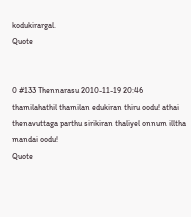kodukirargal.
Quote


0 #133 Thennarasu 2010-11-19 20:46
thamilahathil thamilan edukiran thiru oodu! athai thenavuttaga parthu sirikiran thaliyel onnum illtha mandai oodu!
Quote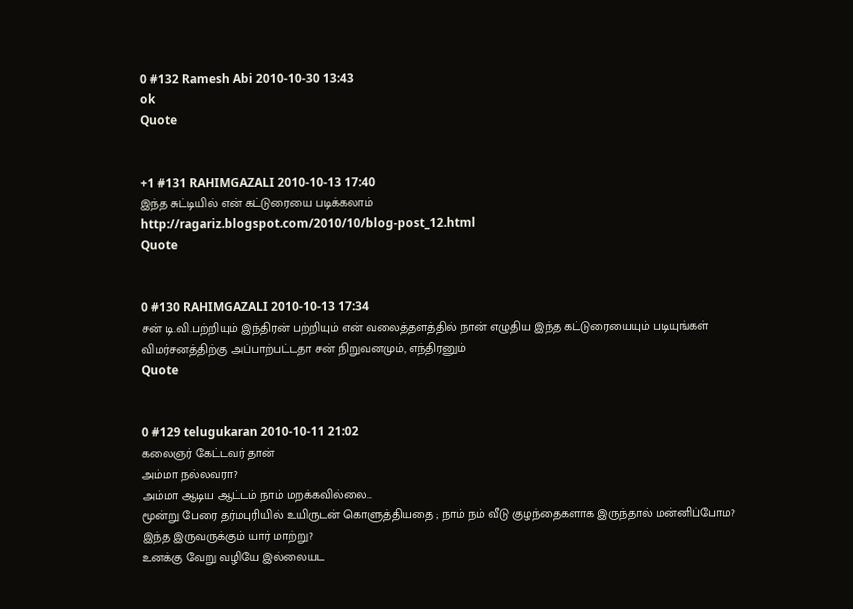0 #132 Ramesh Abi 2010-10-30 13:43
ok
Quote


+1 #131 RAHIMGAZALI 2010-10-13 17:40
இந்த சுட்டியில் என் கட்டுரையை படிக்கலாம்
http://ragariz.blogspot.com/2010/10/blog-post_12.html
Quote


0 #130 RAHIMGAZALI 2010-10-13 17:34
சன் டி.வி.பற்றியும் இந்திரன் பற்றியும் என் வலைத்தளத்தில் நான் எழுதிய இந்த கட்டுரையையும் படியுங்கள்
விமர்சனத்திற்கு அப்பாற்பட்டதா சன் நிறுவனமும், எந்திரனும்
Quote


0 #129 telugukaran 2010-10-11 21:02
கலைஞர் கேட்டவர் தான்
அம்மா நல்லவரா?
அம்மா ஆடிய ஆட்டம் நாம் மறக்கவில்லை...
மூன்று பேரை தர்மபுரியில் உயிருடன் கொளுத்தியதை ; நாம் நம் வீடு குழந்தைகளாக இருந்தால் மன்னிப்போம?
இந்த இருவருக்கும் யார் மாற்று?
உனக்கு வேறு வழியே இல்லையட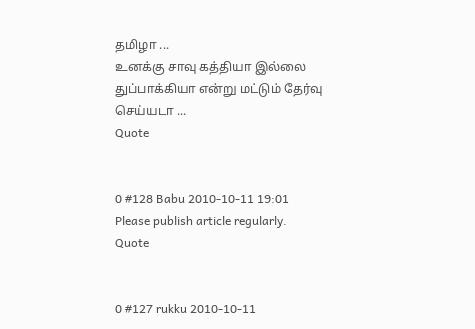தமிழா ...
உனக்கு சாவு கத்தியா இல்லை துப்பாக்கியா என்று மட்டும் தேர்வு செய்யடா ...
Quote


0 #128 Babu 2010-10-11 19:01
Please publish article regularly.
Quote


0 #127 rukku 2010-10-11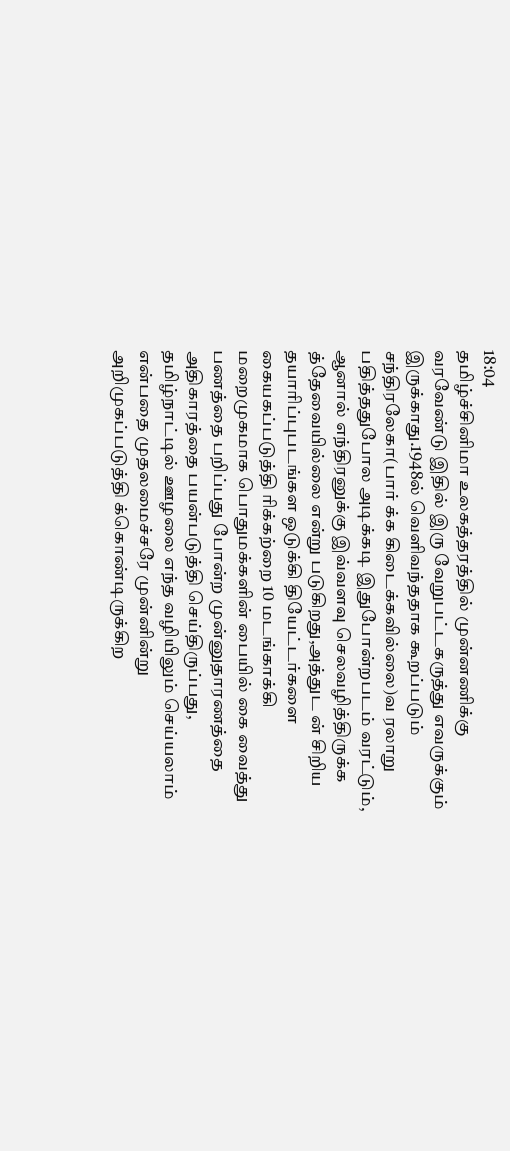18:04
தமிழ்ச்சினிமா உலகத்தரத்தில் முன்னணிக்கு வரவேண்டு இதில் இரு வேறுபட்டகருத்து எவருக்கும் இருக்காது.1948ல் வெளிவந்ததாக கூறப்படும் சந்திரலேகா(பார் க்க கிடைக்கவில்லை)வ ரலாறு பதித்ததுபோல அடிக்கடி இதுபோன்றபடம் வரட்டும், ஆனால் எந்திரனுக்கு இவ்வளவு செலவழித்திருக்க த்தேவையில்லை என்று படுகிறது,அத்துட ன் சிறிய தயாரிப்புபடங்கள ஒடுக்கி தியேட்டர்களை கையகப்படுத்தி ரிக்கற்றை 10 மடங்காக்கி மறைமுகமாக பொதுமக்களின் பையில் கை வைத்து பணத்தை பறிப்பது போன்ற முன்னுதாரணத்தை அதிகாரத்தை பயன்படுத்தி செய்திருப்பது, தமிழ்நாட்டில் ஊழலை எந்த வழியிலும் செய்யலாம் என்பதை முதலமைச்சரே முன்னின்று அறிமுகப்படுத்தி க்கொண்டிருக்கிற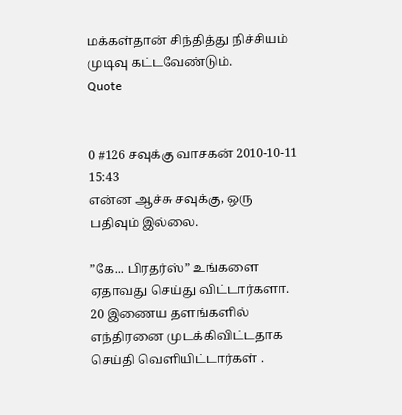மக்கள்தான் சிந்தித்து நிச்சியம் முடிவு கட்டவேண்டும்.
Quote


0 #126 சவுக்கு வாசகன் 2010-10-11 15:43
என்ன ஆச்சு சவுக்கு, ஒரு பதிவும் இல்லை.

”கே... பிரதர்ஸ்” உங்களை ஏதாவது செய்து விட்டார்களா.
20 இணைய தளங்களில் எந்திரனை முடக்கிவிட்டதாக செய்தி வெளியிட்டார்கள் .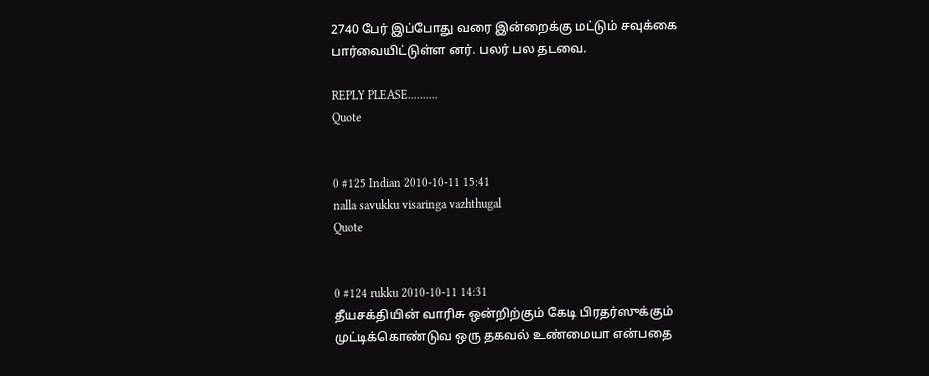2740 பேர் இப்போது வரை இன்றைக்கு மட்டும் சவுக்கை பார்வையிட்டுள்ள னர். பலர் பல தடவை.

REPLY PLEASE..........
Quote


0 #125 Indian 2010-10-11 15:41
nalla savukku visaringa vazhthugal
Quote


0 #124 rukku 2010-10-11 14:31
தீயசக்தியின் வாரிசு ஒன்றிற்கும் கேடி பிரதர்ஸுக்கும் முட்டிக்கொண்டுவ ஒரு தகவல் உண்மையா என்பதை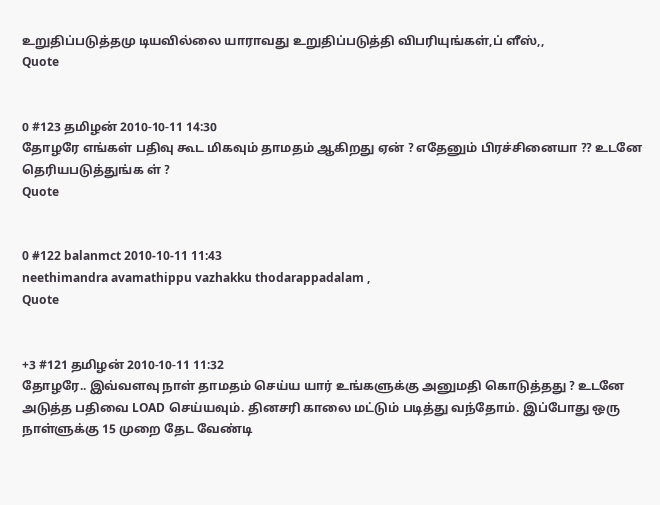உறுதிப்படுத்தமு டியவில்லை யாராவது உறுதிப்படுத்தி விபரியுங்கள்,ப் ளீஸ்,,
Quote


0 #123 தமிழன் 2010-10-11 14:30
தோழரே எங்கள் பதிவு கூட மிகவும் தாமதம் ஆகிறது ஏன் ? எதேனும் பிரச்சினையா ?? உடனே தெரியபடுத்துங்க ள் ?
Quote


0 #122 balanmct 2010-10-11 11:43
neethimandra avamathippu vazhakku thodarappadalam ,
Quote


+3 #121 தமிழன் 2010-10-11 11:32
தோழரே.. இவ்வளவு நாள் தாமதம் செய்ய யார் உங்களுக்கு அனுமதி கொடுத்தது ? உடனே அடுத்த பதிவை LOAD செய்யவும். தினசரி காலை மட்டும் படித்து வந்தோம். இப்போது ஒரு நாள்ளுக்கு 15 முறை தேட வேண்டி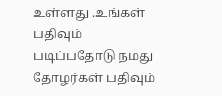உள்ளது .உங்கள் பதிவும் படிப்பதோடு நமது தோழர்கள் பதிவும்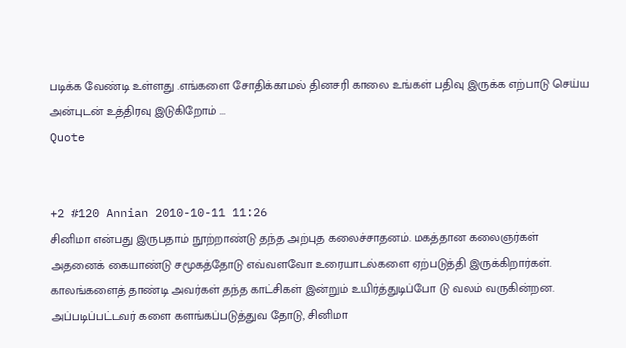படிக்க வேண்டி உள்ளது .எங்களை சோதிக்காமல் தினசரி காலை உங்கள் பதிவு இருக்க எற்பாடு செய்ய அன்புடன் உத்திரவு இடுகிறோம் ...
Quote


+2 #120 Annian 2010-10-11 11:26
சினிமா என்பது இருபதாம் நூற்றாண்டு தந்த அற்புத கலைச்சாதனம். மகத்தான கலைஞர்கள் அதனைக் கையாண்டு சமூகத்தோடு எவ்வளவோ உரையாடல்களை ஏற்படுத்தி இருக்கிறார்கள். காலங்களைத் தாண்டி அவர்கள் தந்த காட்சிகள் இன்றும் உயிர்த்துடிப்போ டு வலம் வருகின்றன. அப்படிப்பட்டவர் களை களங்கப்படுத்துவ தோடு, சினிமா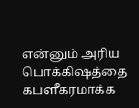என்னும் அரிய பொக்கிஷத்தை கபளீகரமாக்க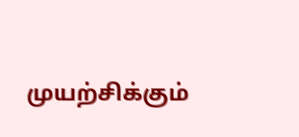முயற்சிக்கும்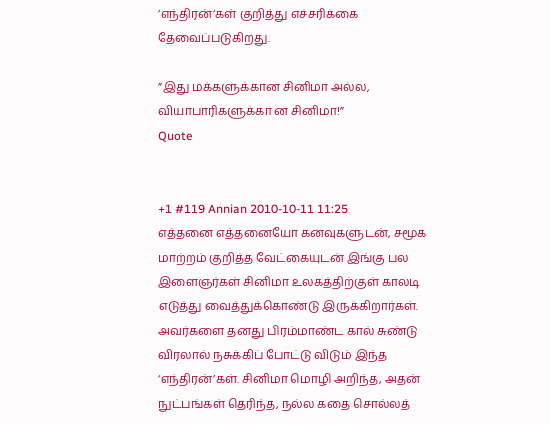’எந்திரன்’கள் குறித்து எச்சரிக்கை தேவைப்படுகிறது.

”இது மக்களுக்கான சினிமா அல்ல, வியாபாரிகளுக்கா ன சினிமா!”
Quote


+1 #119 Annian 2010-10-11 11:25
எத்தனை எத்தனையோ கனவுகளுடன், சமூக மாற்றம் குறித்த வேட்கையுடன் இங்கு பல இளைஞர்கள் சினிமா உலகத்திற்குள் காலடி எடுத்து வைத்துக்கொண்டு இருக்கிறார்கள். அவர்களை தனது பிரம்மாண்ட கால் சுண்டு விரலால் நசுக்கிப் போட்டு விடும் இந்த ‘எந்திரன்’கள். சினிமா மொழி அறிந்த, அதன் நுட்பங்கள் தெரிந்த, நல்ல கதை சொல்லத்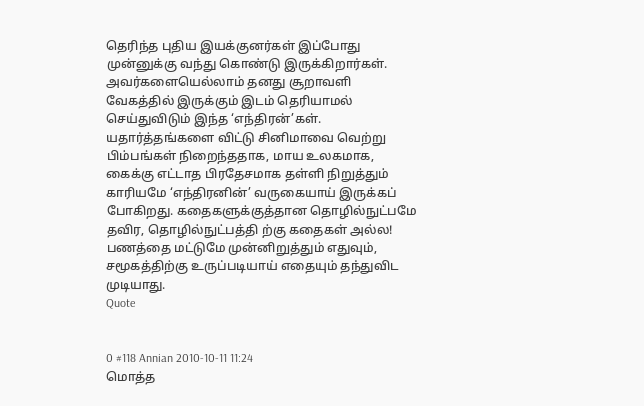தெரிந்த புதிய இயக்குனர்கள் இப்போது முன்னுக்கு வந்து கொண்டு இருக்கிறார்கள். அவர்களையெல்லாம் தனது சூறாவளி வேகத்தில் இருக்கும் இடம் தெரியாமல் செய்துவிடும் இந்த ‘எந்திரன்’கள். யதார்த்தங்களை விட்டு சினிமாவை வெற்று பிம்பங்கள் நிறைந்ததாக, மாய உலகமாக, கைக்கு எட்டாத பிரதேசமாக தள்ளி நிறுத்தும் காரியமே ‘எந்திரனின்’ வருகையாய் இருக்கப் போகிறது. கதைகளுக்குத்தான தொழில்நுட்பமே தவிர, தொழில்நுட்பத்தி ற்கு கதைகள் அல்ல! பணத்தை மட்டுமே முன்னிறுத்தும் எதுவும், சமூகத்திற்கு உருப்படியாய் எதையும் தந்துவிட முடியாது.
Quote


0 #118 Annian 2010-10-11 11:24
மொத்த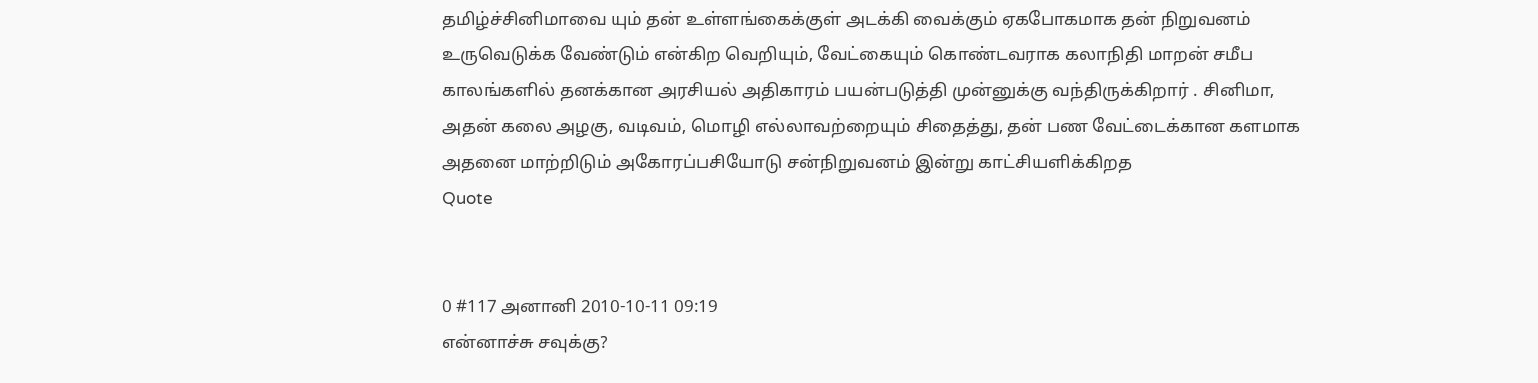தமிழ்ச்சினிமாவை யும் தன் உள்ளங்கைக்குள் அடக்கி வைக்கும் ஏகபோகமாக தன் நிறுவனம் உருவெடுக்க வேண்டும் என்கிற வெறியும், வேட்கையும் கொண்டவராக கலாநிதி மாறன் சமீப காலங்களில் தனக்கான அரசியல் அதிகாரம் பயன்படுத்தி முன்னுக்கு வந்திருக்கிறார் . சினிமா, அதன் கலை அழகு, வடிவம், மொழி எல்லாவற்றையும் சிதைத்து, தன் பண வேட்டைக்கான களமாக அதனை மாற்றிடும் அகோரப்பசியோடு சன்நிறுவனம் இன்று காட்சியளிக்கிறத
Quote


0 #117 அனானி 2010-10-11 09:19
என்னாச்சு சவுக்கு?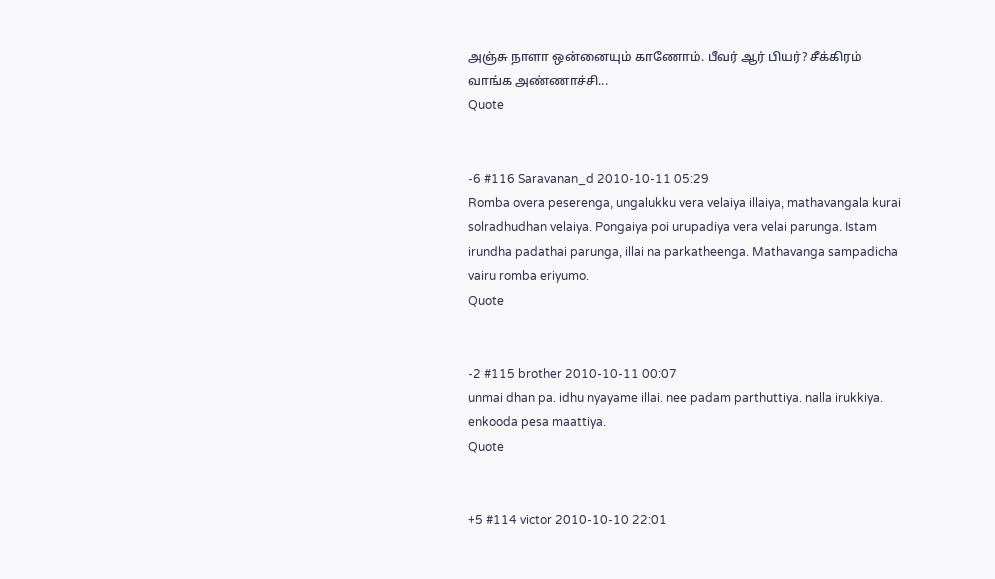அஞ்சு நாளா ஒன்னையும் காணோம். பீவர் ஆர் பியர்? சீக்கிரம் வாங்க அண்ணாச்சி...
Quote


-6 #116 Saravanan_d 2010-10-11 05:29
Romba overa peserenga, ungalukku vera velaiya illaiya, mathavangala kurai solradhudhan velaiya. Pongaiya poi urupadiya vera velai parunga. Istam irundha padathai parunga, illai na parkatheenga. Mathavanga sampadicha vairu romba eriyumo.
Quote


-2 #115 brother 2010-10-11 00:07
unmai dhan pa. idhu nyayame illai. nee padam parthuttiya. nalla irukkiya. enkooda pesa maattiya.
Quote


+5 #114 victor 2010-10-10 22:01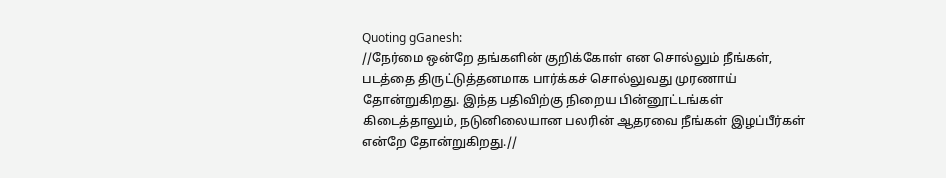Quoting gGanesh:
//நேர்மை ஒன்றே தங்களின் குறிக்கோள் என சொல்லும் நீங்கள், படத்தை திருட்டுத்தனமாக பார்க்கச் சொல்லுவது முரணாய் தோன்றுகிறது. இந்த பதிவிற்கு நிறைய பின்னூட்டங்கள் கிடைத்தாலும், நடுனிலையான பலரின் ஆதரவை நீங்கள் இழப்பீர்கள் என்றே தோன்றுகிறது.//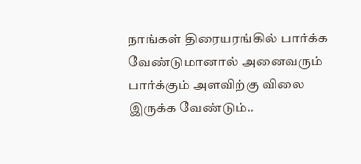நாங்கள் திரையரங்கில் பார்க்க வேண்டுமானால் அனைவரும் பார்க்கும் அளவிற்கு விலை இருக்க வேண்டும்..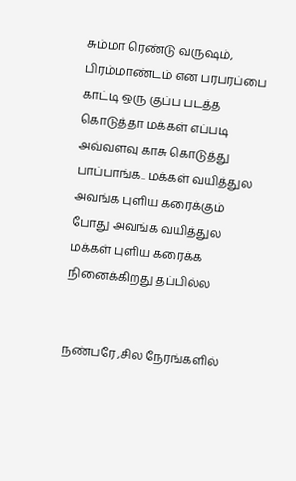சும்மா ரெண்டு வருஷம், பிரம்மாண்டம் என பரபரப்பை காட்டி ஒரு குப்ப படத்த கொடுத்தா மக்கள் எப்படி அவ்வளவு காசு கொடுத்து பாப்பாங்க.. மக்கள் வயித்துல அவங்க புளிய கரைக்கும் போது அவங்க வயித்துல மக்கள் புளிய கரைக்க நினைக்கிறது தப்பில்ல


நண்பரே ,சில நேரங்களில்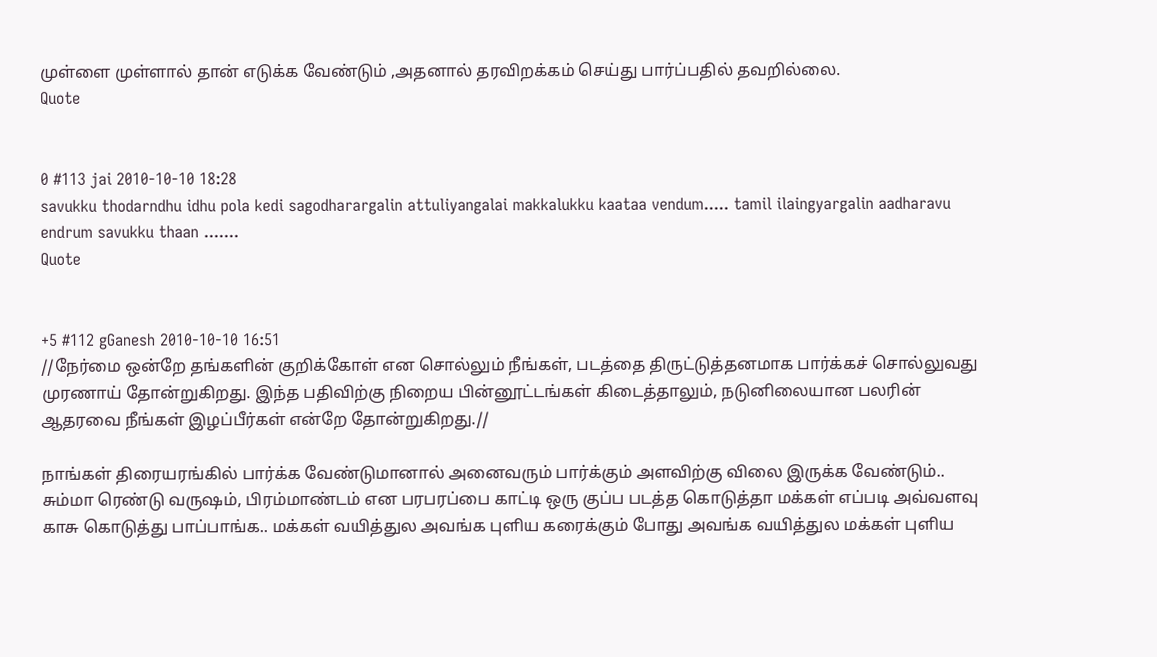முள்ளை முள்ளால் தான் எடுக்க வேண்டும் ,அதனால் தரவிறக்கம் செய்து பார்ப்பதில் தவறில்லை.
Quote


0 #113 jai 2010-10-10 18:28
savukku thodarndhu idhu pola kedi sagodharargalin attuliyangalai makkalukku kaataa vendum..... tamil ilaingyargalin aadharavu endrum savukku thaan .......
Quote


+5 #112 gGanesh 2010-10-10 16:51
//நேர்மை ஒன்றே தங்களின் குறிக்கோள் என சொல்லும் நீங்கள், படத்தை திருட்டுத்தனமாக பார்க்கச் சொல்லுவது முரணாய் தோன்றுகிறது. இந்த பதிவிற்கு நிறைய பின்னூட்டங்கள் கிடைத்தாலும், நடுனிலையான பலரின் ஆதரவை நீங்கள் இழப்பீர்கள் என்றே தோன்றுகிறது.//

நாங்கள் திரையரங்கில் பார்க்க வேண்டுமானால் அனைவரும் பார்க்கும் அளவிற்கு விலை இருக்க வேண்டும்.. சும்மா ரெண்டு வருஷம், பிரம்மாண்டம் என பரபரப்பை காட்டி ஒரு குப்ப படத்த கொடுத்தா மக்கள் எப்படி அவ்வளவு காசு கொடுத்து பாப்பாங்க.. மக்கள் வயித்துல அவங்க புளிய கரைக்கும் போது அவங்க வயித்துல மக்கள் புளிய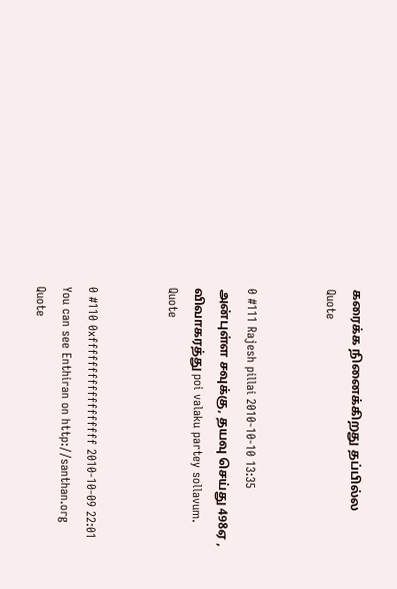கரைக்க நினைக்கிறது தப்பில்ல
Quote


0 #111 Rajesh pillai 2010-10-10 13:35
அன்புள்ள சவுக்கு, தயவு செய்து 498ஏ ,
விவாகரத்து poi valaku partey sollavum.
Quote


0 #110 0xffffffffffffffffff 2010-10-09 22:01
You can see Enthiran on http://santhan.org
Quote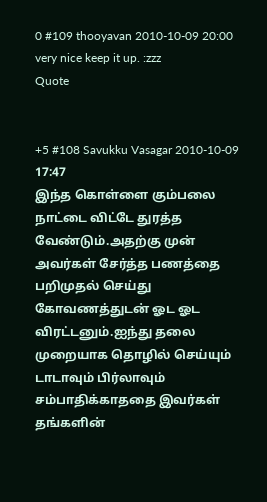0 #109 thooyavan 2010-10-09 20:00
very nice keep it up. :zzz
Quote


+5 #108 Savukku Vasagar 2010-10-09 17:47
இந்த கொள்ளை கும்பலை நாட்டை விட்டே துரத்த வேண்டும்.அதற்கு முன் அவர்கள் சேர்த்த பணத்தை பறிமுதல் செய்து கோவணத்துடன் ஓட ஓட விரட்டனும்.ஐந்து தலை முறையாக தொழில் செய்யும் டாடாவும் பிர்லாவும் சம்பாதிக்காததை இவர்கள் தங்களின்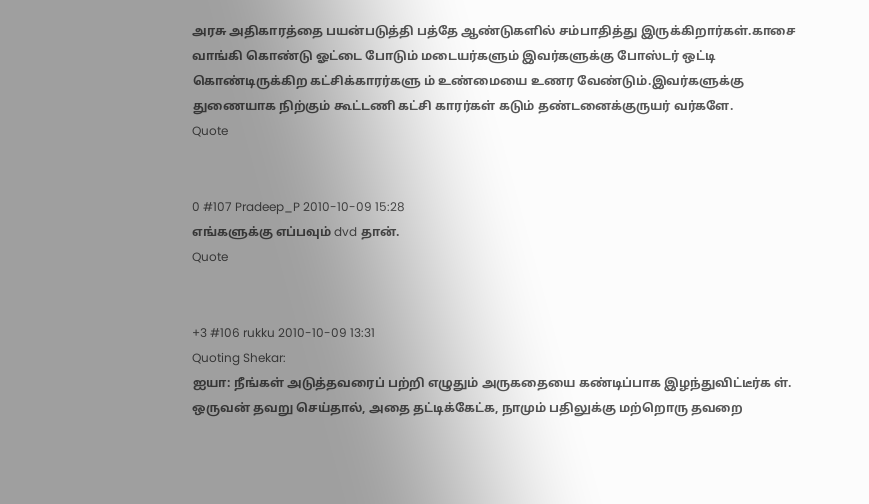அரசு அதிகாரத்தை பயன்படுத்தி பத்தே ஆண்டுகளில் சம்பாதித்து இருக்கிறார்கள்.காசை வாங்கி கொண்டு ஓட்டை போடும் மடையர்களும் இவர்களுக்கு போஸ்டர் ஒட்டி கொண்டிருக்கிற கட்சிக்காரர்களு ம் உண்மையை உணர வேண்டும்.இவர்களுக்கு துணையாக நிற்கும் கூட்டணி கட்சி காரர்கள் கடும் தண்டனைக்குருயர் வர்களே.
Quote


0 #107 Pradeep_P 2010-10-09 15:28
எங்களுக்கு எப்பவும் dvd தான்.
Quote


+3 #106 rukku 2010-10-09 13:31
Quoting Shekar:
ஐயா: நீங்கள் அடுத்தவரைப் பற்றி எழுதும் அருகதையை கண்டிப்பாக இழந்துவிட்டீர்க ள். ஒருவன் தவறு செய்தால், அதை தட்டிக்கேட்க, நாமும் பதிலுக்கு மற்றொரு தவறை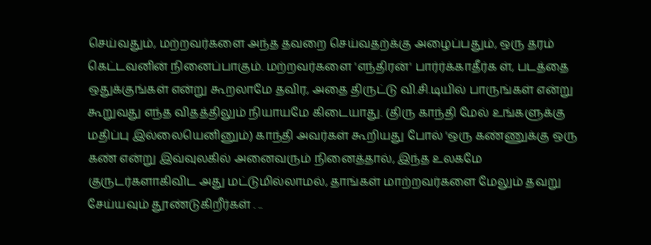செய்வதும், மற்றவர்களை அந்த தவறை செய்வதற்க்கு அழைப்பதும், ஒரு தரம் கெட்டவனின் நினைப்பாகும். மற்றவர்களை 'எந்திரன்' பார்ர்க்காதீர்க ள், படத்தை ஒதுக்குங்கள் என்று கூறலாமே தவிர, அதை திருட்டு வி.சி.டியில் பாருங்கள் என்று கூறுவது எந்த விதத்திலும் நியாயமே கிடையாது. (திரு காந்தி மேல் உங்களுக்கு மதிப்பு இல்லையெனினும்) காந்தி அவர்கள் கூறியது போல் 'ஒரு கண்ணுக்கு ஒரு கண் என்று இவ்வுலகில் அனைவரும் நினைத்தால், இந்த உலகமே குருடர்களாகிவிட அது மட்டுமில்லாமல், தாங்கள் மாற்றவர்களை மேலும் தவறு சேய்யவும் தூண்டுகிறீர்கள் . ..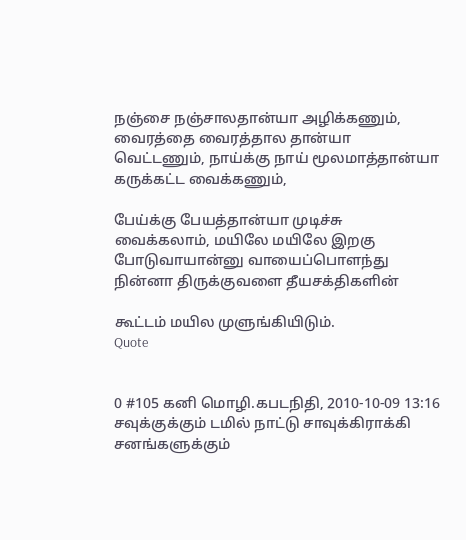நஞ்சை நஞ்சாலதான்யா அழிக்கணும், வைரத்தை வைரத்தால தான்யா வெட்டணும், நாய்க்கு நாய் மூலமாத்தான்யா கருக்கட்ட வைக்கணும்,

பேய்க்கு பேயத்தான்யா முடிச்சு வைக்கலாம், மயிலே மயிலே இறகு போடுவாயான்னு வாயைப்பொளந்து நின்னா திருக்குவளை தீயசக்திகளின்

கூட்டம் மயில முளுங்கியிடும்.
Quote


0 #105 கனி மொழி.கபடநிதி, 2010-10-09 13:16
சவுக்குக்கும் டமில் நாட்டு சாவுக்கிராக்கி சனங்களுக்கும்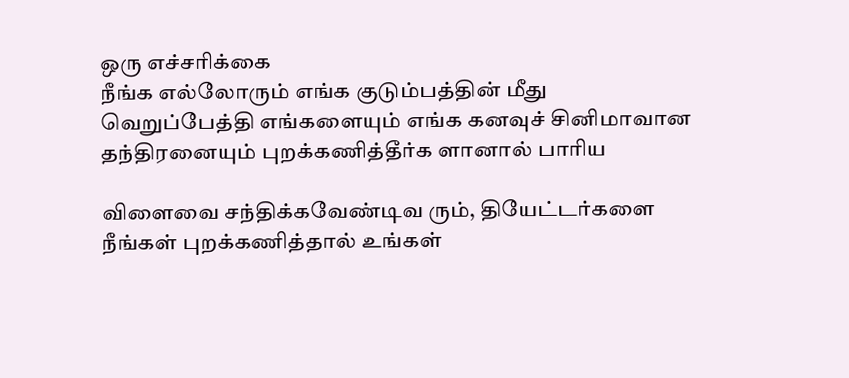ஒரு எச்சரிக்கை
நீங்க எல்லோரும் எங்க குடும்பத்தின் மீது வெறுப்பேத்தி எங்களையும் எங்க கனவுச் சினிமாவான தந்திரனையும் புறக்கணித்தீர்க ளானால் பாரிய

விளைவை சந்திக்கவேண்டிவ ரும், தியேட்டர்களை நீங்கள் புறக்கணித்தால் உங்கள்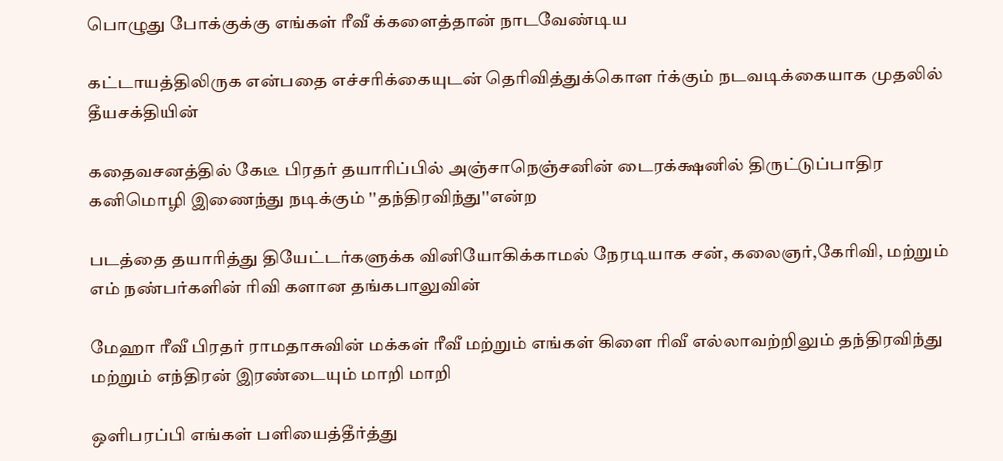பொழுது போக்குக்கு எங்கள் ரீவீ க்களைத்தான் நாடவேண்டிய

கட்டாயத்திலிருக என்பதை எச்சரிக்கையுடன் தெரிவித்துக்கொள ர்க்கும் நடவடிக்கையாக முதலில் தீயசக்தியின்

கதைவசனத்தில் கேடீ பிரதர் தயாரிப்பில் அஞ்சாநெஞ்சனின் டைரக்க்ஷனில் திருட்டுப்பாதிர கனிமொழி இணைந்து நடிக்கும் ''தந்திரவிந்து''என்ற

படத்தை தயாரித்து தியேட்டர்களுக்க வினியோகிக்காமல் நேரடியாக சன், கலைஞர்,கேரிவி, மற்றும் எம் நண்பர்களின் ரிவி களான தங்கபாலுவின்

மேஹா ரீவீ பிரதர் ராமதாசுவின் மக்கள் ரீவீ மற்றும் எங்கள் கிளை ரிவீ எல்லாவற்றிலும் தந்திரவிந்து மற்றும் எந்திரன் இரண்டையும் மாறி மாறி

ஒளிபரப்பி எங்கள் பளியைத்தீர்த்து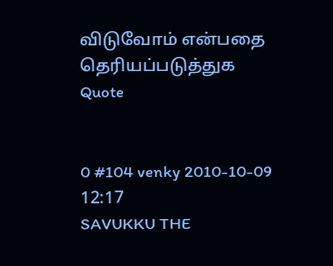விடுவோம் என்பதை தெரியப்படுத்துக
Quote


0 #104 venky 2010-10-09 12:17
SAVUKKU THE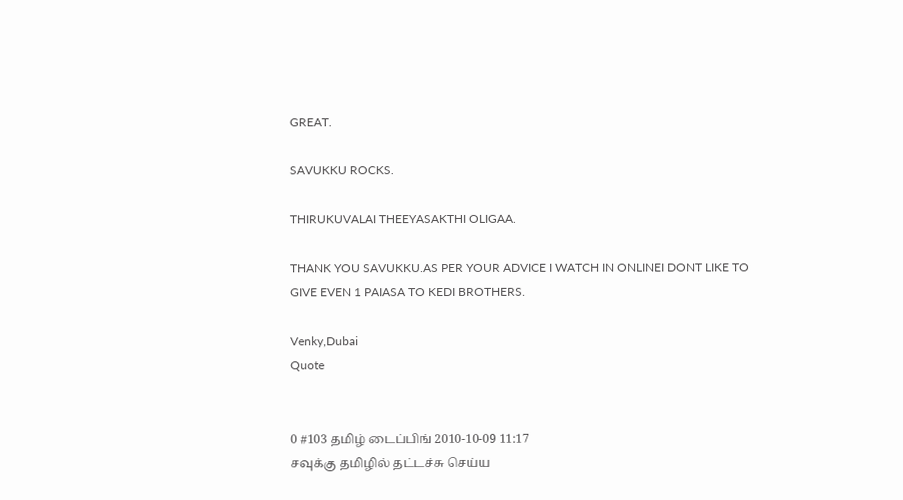GREAT.

SAVUKKU ROCKS.

THIRUKUVALAI THEEYASAKTHI OLIGAA.

THANK YOU SAVUKKU.AS PER YOUR ADVICE I WATCH IN ONLINEI DONT LIKE TO GIVE EVEN 1 PAIASA TO KEDI BROTHERS.

Venky,Dubai
Quote


0 #103 தமிழ் டைப்பிங் 2010-10-09 11:17
சவுக்கு தமிழில் தட்டச்சு செய்ய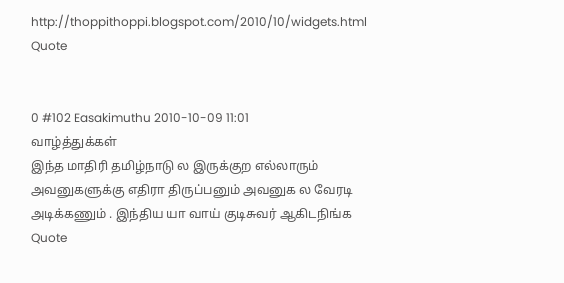http://thoppithoppi.blogspot.com/2010/10/widgets.html
Quote


0 #102 Easakimuthu 2010-10-09 11:01
வாழ்த்துக்கள்
இந்த மாதிரி தமிழ்நாடு ல இருக்குற எல்லாரும் அவனுகளுக்கு எதிரா திருப்பனும் அவனுக ல வேரடி அடிக்கணும் . இந்திய யா வாய் குடிசுவர் ஆகிடநிங்க
Quote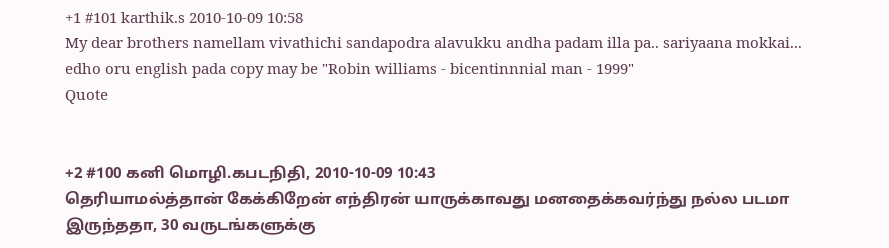+1 #101 karthik.s 2010-10-09 10:58
My dear brothers namellam vivathichi sandapodra alavukku andha padam illa pa.. sariyaana mokkai... edho oru english pada copy may be "Robin williams - bicentinnnial man - 1999"
Quote


+2 #100 கனி மொழி.கபடநிதி, 2010-10-09 10:43
தெரியாமல்த்தான் கேக்கிறேன் எந்திரன் யாருக்காவது மனதைக்கவர்ந்து நல்ல படமா இருந்ததா, 30 வருடங்களுக்கு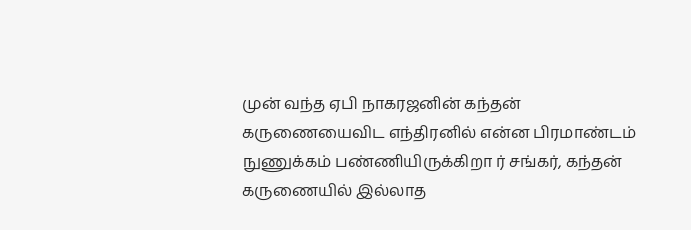முன் வந்த ஏபி நாகரஜனின் கந்தன் கருணையைவிட எந்திரனில் என்ன பிரமாண்டம் நுணுக்கம் பண்ணியிருக்கிறா ர் சங்கர், கந்தன் கருணையில் இல்லாத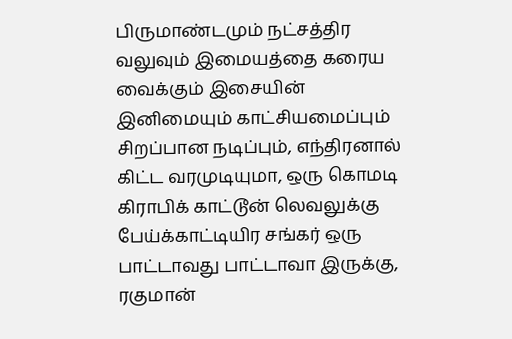பிருமாண்டமும் நட்சத்திர வலுவும் இமையத்தை கரைய வைக்கும் இசையின் இனிமையும் காட்சியமைப்பும் சிறப்பான நடிப்பும், எந்திரனால் கிட்ட வரமுடியுமா, ஒரு கொமடி கிராபிக் காட்டூன் லெவலுக்கு பேய்க்காட்டியிர சங்கர் ஒரு பாட்டாவது பாட்டாவா இருக்கு, ரகுமான்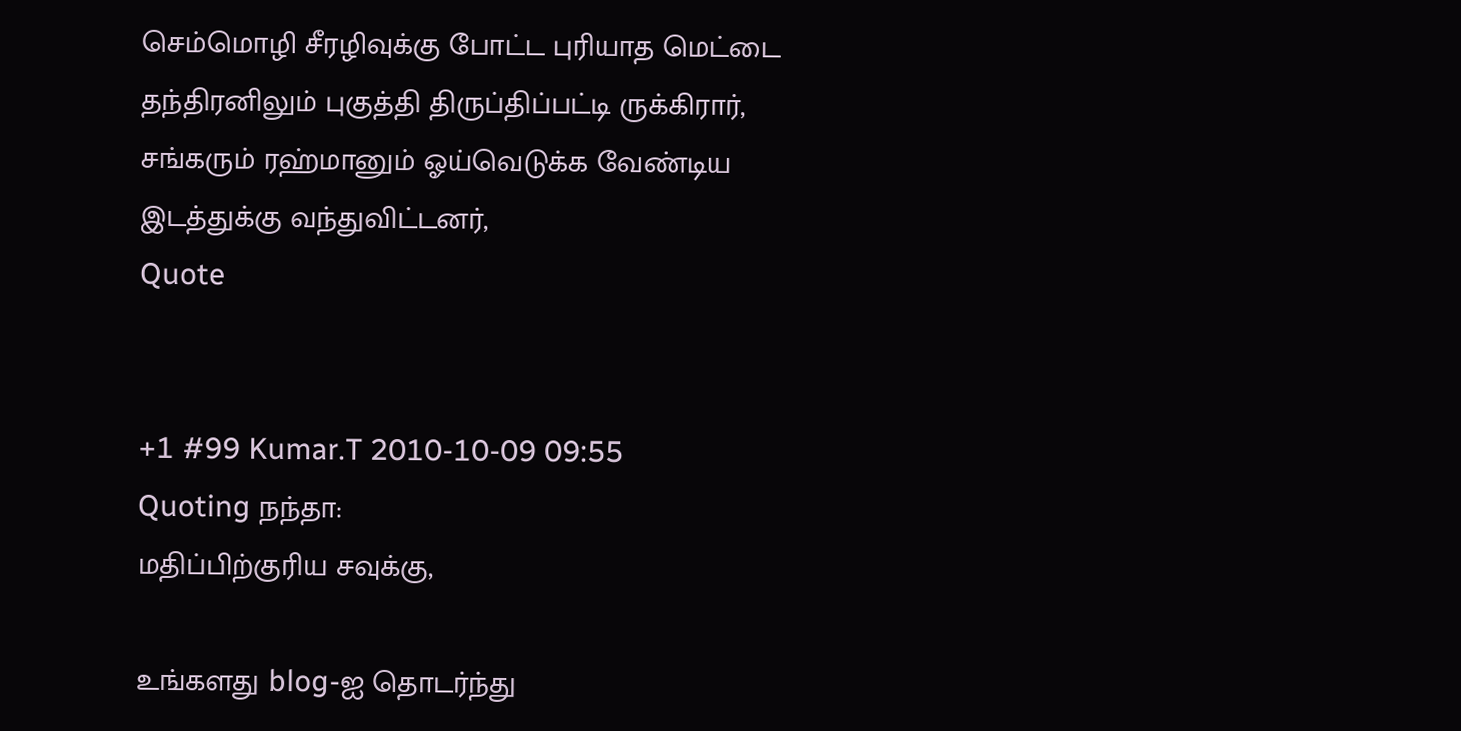செம்மொழி சீரழிவுக்கு போட்ட புரியாத மெட்டை தந்திரனிலும் புகுத்தி திருப்திப்பட்டி ருக்கிரார், சங்கரும் ரஹ்மானும் ஓய்வெடுக்க வேண்டிய இடத்துக்கு வந்துவிட்டனர்,
Quote


+1 #99 Kumar.T 2010-10-09 09:55
Quoting நந்தா:
மதிப்பிற்குரிய சவுக்கு,

உங்களது blog-ஐ தொடர்ந்து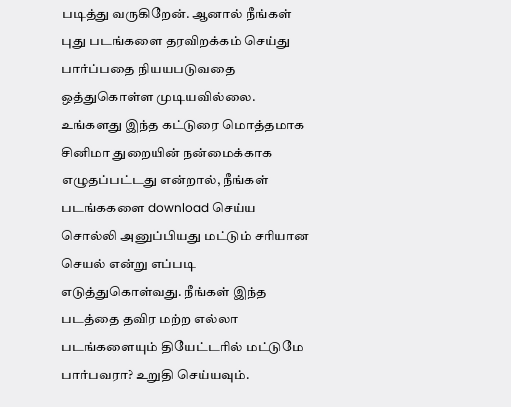படித்து வருகிறேன். ஆனால் நீங்கள் புது படங்களை தரவிறக்கம் செய்து பார்ப்பதை நியயபடுவதை ஒத்துகொள்ள முடியவில்லை. உங்களது இந்த கட்டுரை மொத்தமாக சினிமா துறையின் நன்மைக்காக எழுதப்பட்டது என்றால், நீங்கள் படங்ககளை download செய்ய சொல்லி அனுப்பியது மட்டும் சரியான செயல் என்று எப்படி எடுத்துகொள்வது. நீங்கள் இந்த படத்தை தவிர மற்ற எல்லா படங்களையும் தியேட்டரில் மட்டுமே பார்பவரா? உறுதி செய்யவும்.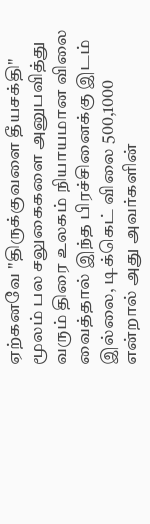ஏற்கனவே "திருக்குவளை தீயசக்தி" மூலம் பல சலுகைகளை அனுபவித்து வரும் திரை உலகம் நியாயமான விலை வைத்தால் இந்த பிரச்சினைக்கு இடம் இல்லை, டிக்கெட் விலை 500,1000 என்றால் அது அவர்களின்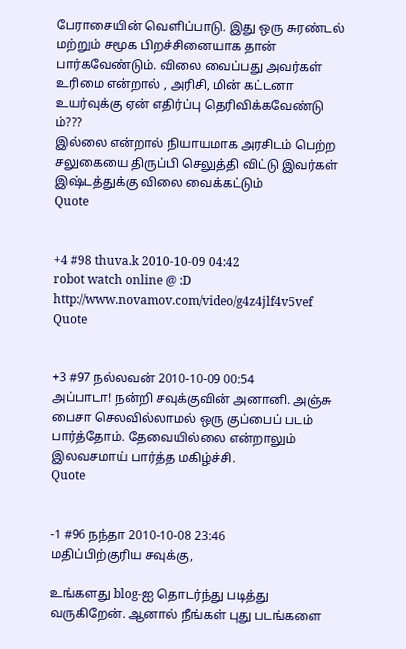பேராசையின் வெளிப்பாடு. இது ஒரு சுரண்டல் மற்றும் சமூக பிறச்சினையாக தான் பார்கவேண்டும். விலை வைப்பது அவர்கள் உரிமை என்றால் , அரிசி, மின் கட்டனா உயர்வுக்கு ஏன் எதிர்ப்பு தெரிவிக்கவேண்டு ம்???
இல்லை என்றால் நியாயமாக அரசிடம் பெற்ற சலுகையை திருப்பி செலுத்தி விட்டு இவர்கள் இஷ்டத்துக்கு விலை வைக்கட்டும்
Quote


+4 #98 thuva.k 2010-10-09 04:42
robot watch online @ :D http://www.novamov.com/video/g4z4jlf4v5vef
Quote


+3 #97 நல்லவன் 2010-10-09 00:54
அப்பாடா! நன்றி சவுக்குவின் அனானி. அஞ்சு பைசா செலவில்லாமல் ஒரு குப்பைப் படம் பார்த்தோம். தேவையில்லை என்றாலும் இலவசமாய் பார்த்த மகிழ்ச்சி.
Quote


-1 #96 நந்தா 2010-10-08 23:46
மதிப்பிற்குரிய சவுக்கு,

உங்களது blog-ஐ தொடர்ந்து படித்து வருகிறேன். ஆனால் நீங்கள் புது படங்களை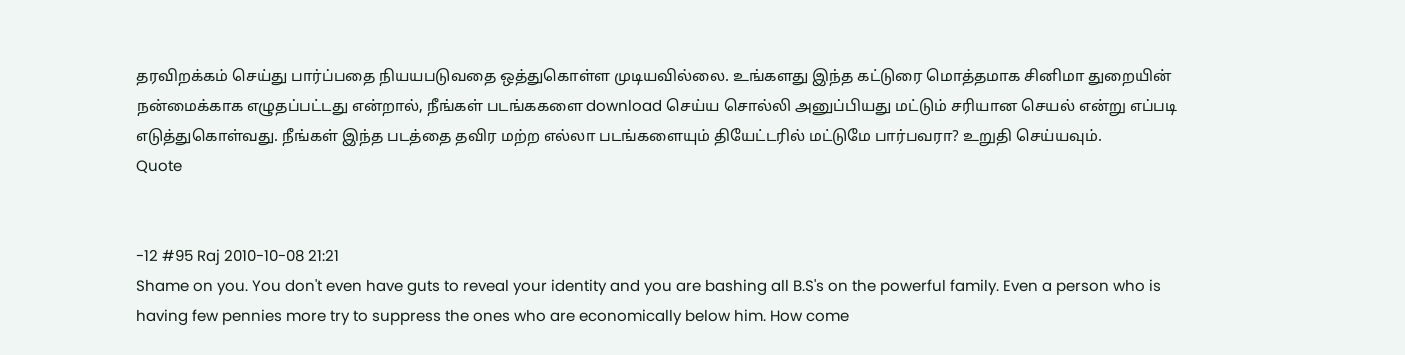தரவிறக்கம் செய்து பார்ப்பதை நியயபடுவதை ஒத்துகொள்ள முடியவில்லை. உங்களது இந்த கட்டுரை மொத்தமாக சினிமா துறையின் நன்மைக்காக எழுதப்பட்டது என்றால், நீங்கள் படங்ககளை download செய்ய சொல்லி அனுப்பியது மட்டும் சரியான செயல் என்று எப்படி எடுத்துகொள்வது. நீங்கள் இந்த படத்தை தவிர மற்ற எல்லா படங்களையும் தியேட்டரில் மட்டுமே பார்பவரா? உறுதி செய்யவும்.
Quote


-12 #95 Raj 2010-10-08 21:21
Shame on you. You don't even have guts to reveal your identity and you are bashing all B.S's on the powerful family. Even a person who is having few pennies more try to suppress the ones who are economically below him. How come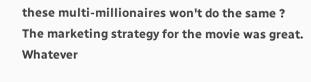these multi-millionaires won't do the same ? The marketing strategy for the movie was great. Whatever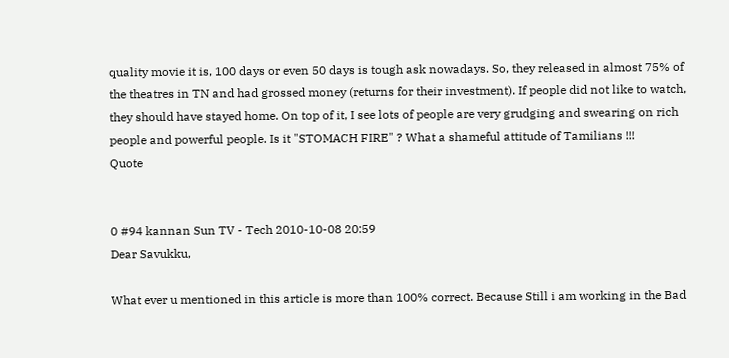quality movie it is, 100 days or even 50 days is tough ask nowadays. So, they released in almost 75% of the theatres in TN and had grossed money (returns for their investment). If people did not like to watch, they should have stayed home. On top of it, I see lots of people are very grudging and swearing on rich people and powerful people. Is it "STOMACH FIRE" ? What a shameful attitude of Tamilians !!!
Quote


0 #94 kannan Sun TV - Tech 2010-10-08 20:59
Dear Savukku,

What ever u mentioned in this article is more than 100% correct. Because Still i am working in the Bad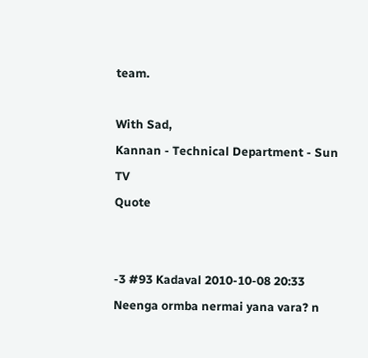team.

With Sad,
Kannan - Technical Department - Sun TV
Quote


-3 #93 Kadaval 2010-10-08 20:33
Neenga ormba nermai yana vara? n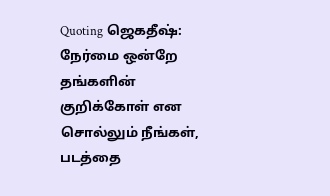Quoting ஜெகதீஷ்:
நேர்மை ஒன்றே தங்களின் குறிக்கோள் என சொல்லும் நீங்கள், படத்தை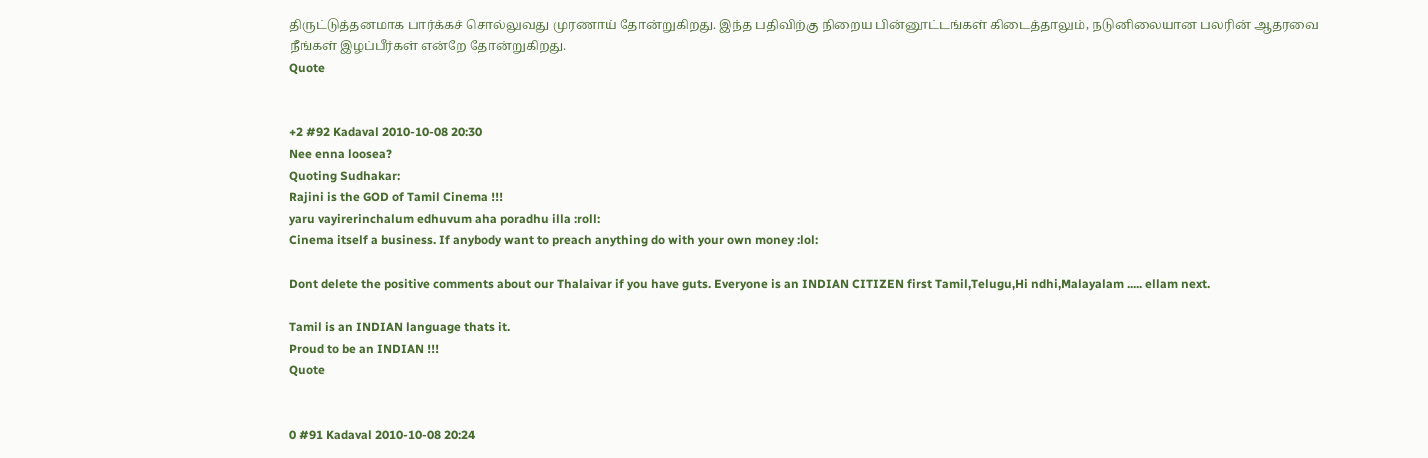திருட்டுத்தனமாக பார்க்கச் சொல்லுவது முரணாய் தோன்றுகிறது. இந்த பதிவிற்கு நிறைய பின்னூட்டங்கள் கிடைத்தாலும், நடுனிலையான பலரின் ஆதரவை நீங்கள் இழப்பீர்கள் என்றே தோன்றுகிறது.
Quote


+2 #92 Kadaval 2010-10-08 20:30
Nee enna loosea?
Quoting Sudhakar:
Rajini is the GOD of Tamil Cinema !!!
yaru vayirerinchalum edhuvum aha poradhu illa :roll:
Cinema itself a business. If anybody want to preach anything do with your own money :lol:

Dont delete the positive comments about our Thalaivar if you have guts. Everyone is an INDIAN CITIZEN first Tamil,Telugu,Hi ndhi,Malayalam ..... ellam next.

Tamil is an INDIAN language thats it.
Proud to be an INDIAN !!!
Quote


0 #91 Kadaval 2010-10-08 20:24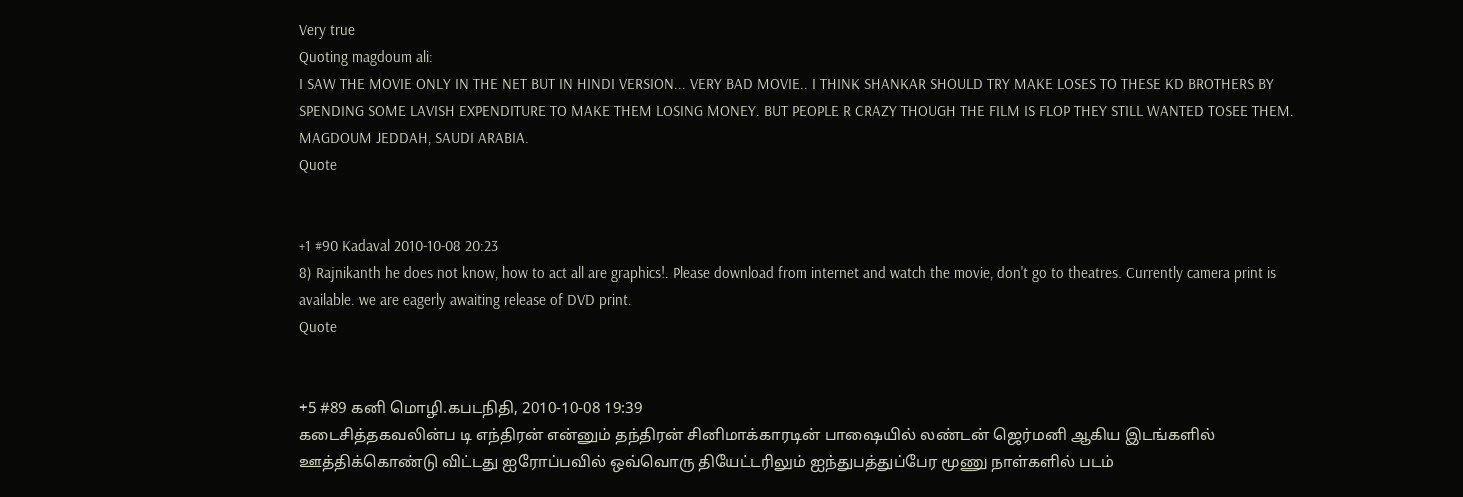Very true
Quoting magdoum ali:
I SAW THE MOVIE ONLY IN THE NET BUT IN HINDI VERSION... VERY BAD MOVIE.. I THINK SHANKAR SHOULD TRY MAKE LOSES TO THESE KD BROTHERS BY SPENDING SOME LAVISH EXPENDITURE TO MAKE THEM LOSING MONEY. BUT PEOPLE R CRAZY THOUGH THE FILM IS FLOP THEY STILL WANTED TOSEE THEM.
MAGDOUM JEDDAH, SAUDI ARABIA.
Quote


+1 #90 Kadaval 2010-10-08 20:23
8) Rajnikanth he does not know, how to act all are graphics!. Please download from internet and watch the movie, don't go to theatres. Currently camera print is available. we are eagerly awaiting release of DVD print.
Quote


+5 #89 கனி மொழி.கபடநிதி, 2010-10-08 19:39
கடைசித்தகவலின்ப டி எந்திரன் என்னும் தந்திரன் சினிமாக்காரடின் பாஷையில் லண்டன் ஜெர்மனி ஆகிய இடங்களில் ஊத்திக்கொண்டு விட்டது ஐரோப்பவில் ஒவ்வொரு தியேட்டரிலும் ஐந்துபத்துப்பேர மூணு நாள்களில் படம்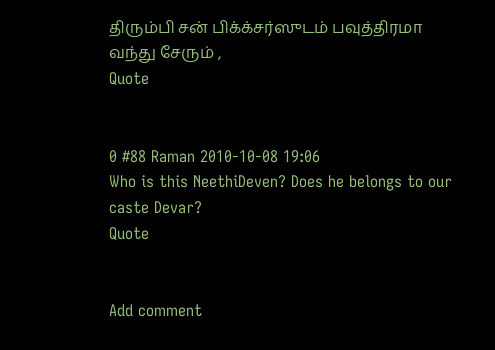திரும்பி சன் பிக்க்சர்ஸுடம் பவுத்திரமா வந்து சேரும் ,
Quote


0 #88 Raman 2010-10-08 19:06
Who is this NeethiDeven? Does he belongs to our caste Devar?
Quote


Add comment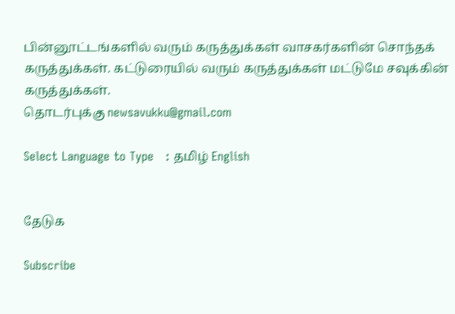பின்னூட்டங்களில் வரும் கருத்துக்கள் வாசகர்களின் சொந்தக் கருத்துக்கள். கட்டுரையில் வரும் கருத்துக்கள் மட்டுமே சவுக்கின் கருத்துக்கள்.
தொடர்புக்கு newsavukku@gmail.com

Select Language to Type   : தமிழ் English


தேடுக

Subscribe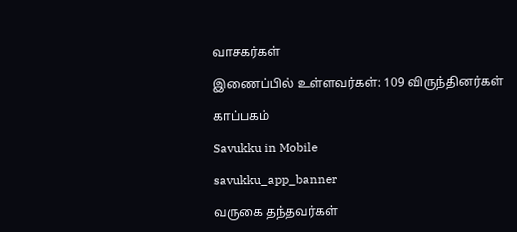வாசகர்கள்

இணைப்பில் உள்ளவர்கள்: 109 விருந்தினர்கள்

காப்பகம்

Savukku in Mobile

savukku_app_banner

வருகை தந்தவர்கள்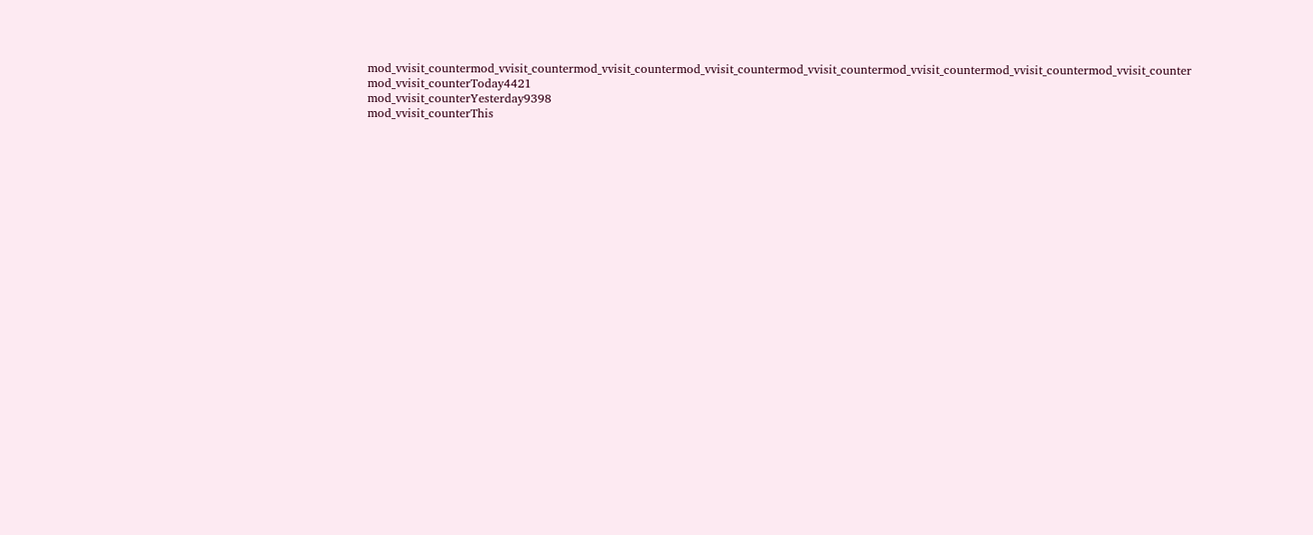mod_vvisit_countermod_vvisit_countermod_vvisit_countermod_vvisit_countermod_vvisit_countermod_vvisit_countermod_vvisit_countermod_vvisit_counter
mod_vvisit_counterToday4421
mod_vvisit_counterYesterday9398
mod_vvisit_counterThis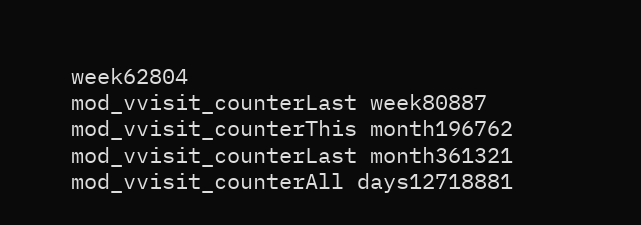week62804
mod_vvisit_counterLast week80887
mod_vvisit_counterThis month196762
mod_vvisit_counterLast month361321
mod_vvisit_counterAll days12718881